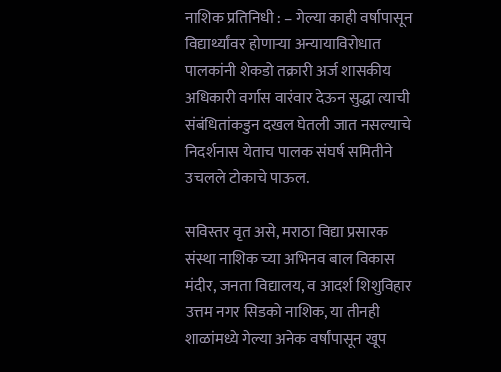नाशिक प्रतिनिधी : – गेल्या काही वर्षापासून विद्यार्थ्यांवर होणाऱ्या अन्यायाविरोधात पालकांनी शेकडो तक्रारी अर्ज शासकीय अधिकारी वर्गास वारंवार देऊन सुद्धा त्याची संबंधितांकडुन दखल घेतली जात नसल्याचे निदर्शनास येताच पालक संघर्ष समितीने उचलले टोकाचे पाऊल.

सविस्तर वृत असे, मराठा विद्या प्रसारक संस्था नाशिक च्या अभिनव बाल विकास मंदीर, जनता विद्यालय, व आदर्श शिशुविहार उत्तम नगर सिडको नाशिक, या तीनही शाळांमध्ये गेल्या अनेक वर्षांपासून खूप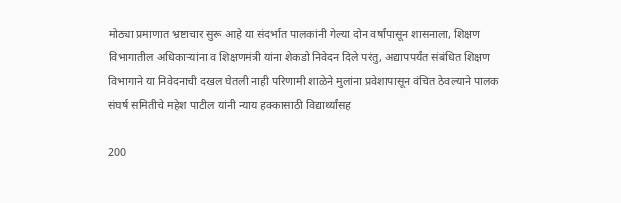मोठ्या प्रमाणात भ्रष्टाचार सुरू आहे या संदर्भात पालकांनी गेल्या दोन वर्षांपासून शासनाला, शिक्षण विभागातील अधिकाऱ्यांना व शिक्षणमंत्री यांना शेकडो निवेदन दिले परंतु, अद्यापपर्यंत संबंधित शिक्षण विभागाने या निवेदनाची दखल घेतली नाही परिणामी शाळेने मुलांना प्रवेशापासून वंचित ठेवल्याने पालक संघर्ष समितीचे महेश पाटील यांनी न्याय हक्कासाठी विद्यार्थ्यांसह

200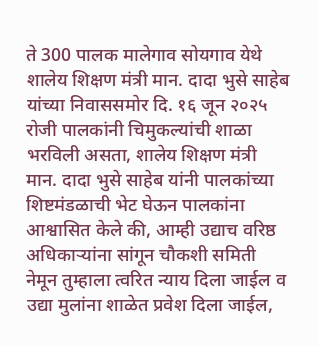ते 300 पालक मालेगाव सोयगाव येथे शालेय शिक्षण मंत्री मान. दादा भुसे साहेब यांच्या निवाससमोर दि. १६ जून २०२५ रोजी पालकांनी चिमुकल्यांची शाळा भरविली असता, शालेय शिक्षण मंत्री मान. दादा भुसे साहेब यांनी पालकांच्या शिष्टमंडळाची भेट घेऊन पालकांना आश्वासित केले की, आम्ही उद्याच वरिष्ठ अधिकाऱ्यांना सांगून चौकशी समिती नेमून तुम्हाला त्वरित न्याय दिला जाईल व उद्या मुलांना शाळेत प्रवेश दिला जाईल,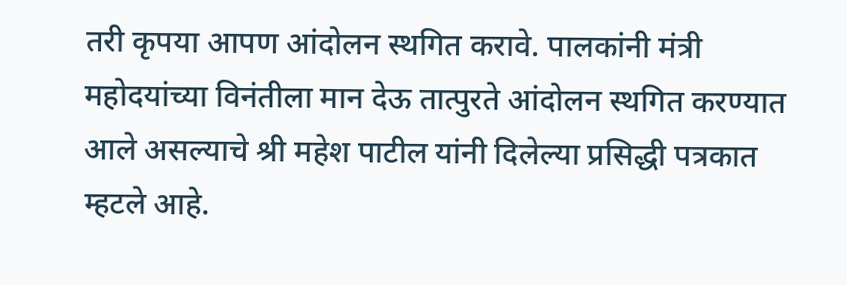तरी कृपया आपण आंदोलन स्थगित करावे. पालकांनी मंत्री महोदयांच्या विनंतीला मान देऊ तात्पुरते आंदोलन स्थगित करण्यात आले असल्याचे श्री महेश पाटील यांनी दिलेल्या प्रसिद्धी पत्रकात म्हटले आहे.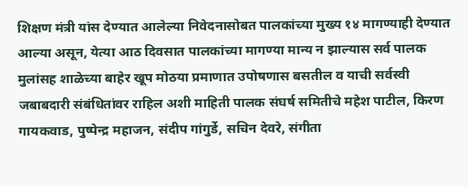शिक्षण मंत्री यांस देण्यात आलेल्या निवेदनासोबत पालकांच्या मुख्य १४ मागण्याही देण्यात आल्या असून, येत्या आठ दिवसात पालकांच्या मागण्या मान्य न झाल्यास सर्व पालक मुलांसह शाळेच्या बाहेर खूप मोठया प्रमाणात उपोषणास बसतील व याची सर्वस्वी जबाबदारी संबंधितांवर राहिल अशी माहिती पालक संघर्ष समितीचे महेश पाटील, किरण गायकवाड, पुष्पेन्द्र महाजन, संदीप गांगुर्डे, सचिन देवरे, संगीता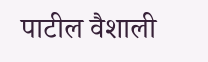पाटील वैशाली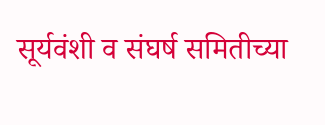सूर्यवंशी व संघर्ष समितीच्या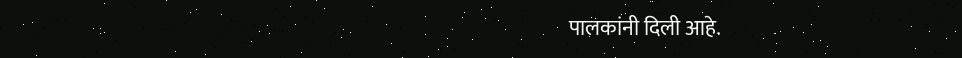पालकांनी दिली आहे.